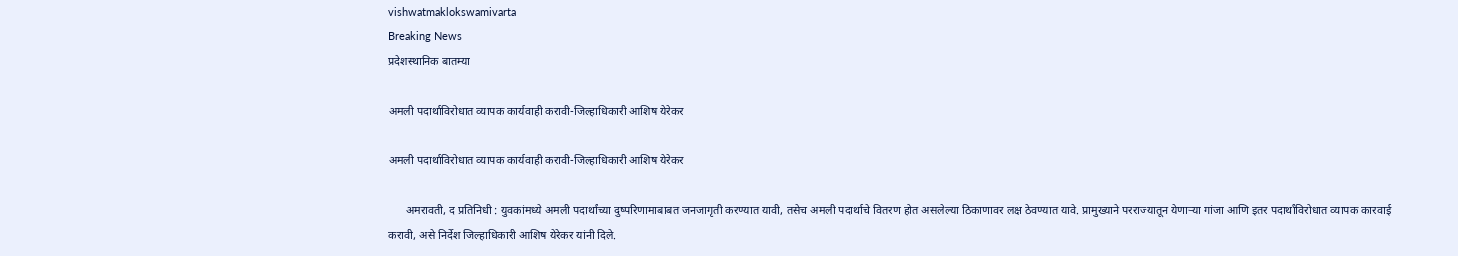vishwatmaklokswamivarta
Breaking News
प्रदेशस्थानिक बातम्या

अमली पदार्थाविरोधात व्यापक कार्यवाही करावी-जिल्हाधिकारी आशिष येरेकर

अमली पदार्थाविरोधात व्यापक कार्यवाही करावी-जिल्हाधिकारी आशिष येरेकर

      अमरावती, द प्रतिनिधी : युवकांमध्ये अमली पदार्थांच्या दुष्परिणामाबाबत जनजागृती करण्यात यावी, तसेच अमली पदार्थाचे वितरण होत असलेल्या ठिकाणावर लक्ष ठेवण्यात यावे. प्रामुख्याने परराज्यातून येणाऱ्या गांजा आणि इतर पदार्थांविरोधात व्यापक कारवाई करावी, असे निर्देश जिल्हाधिकारी आशिष येरेकर यांनी दिले.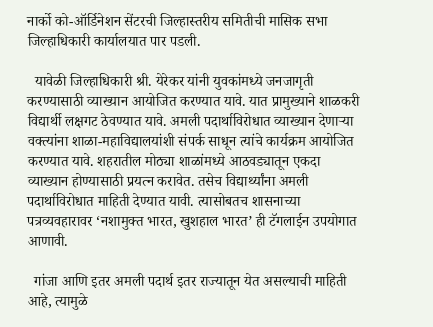नार्को को-ऑर्डिनेशन सेंटरची जिल्हास्तरीय समितीची मासिक सभा जिल्हाधिकारी कार्यालयात पार पडली.

  यावेळी जिल्हाधिकारी श्री. येरेकर यांनी युवकांमध्ये जनजागृती करण्यासाठी व्याख्यान आयोजित करण्यात यावे. यात प्रामुख्याने शाळकरी विद्यार्थी लक्षगट ठेवण्यात यावे. अमली पदार्थाविरोधात व्याख्यान देणाऱ्या वक्त्यांना शाळा-महाविद्यालयांशी संपर्क साधून त्यांचे कार्यक्रम आयोजित करण्यात यावे. शहरातील मोठ्या शाळांमध्ये आठवड्यातून एकदा व्याख्यान होण्यासाठी प्रयत्न करावेत. तसेच विद्यार्थ्यांना अमली पदार्थाविरोधात माहिती देण्यात यावी. त्यासोबतच शासनाच्या पत्रव्यवहारावर ‘नशामुक्त भारत, खुशहाल भारत’ ही टॅगलाईन उपयोगात आणावी.

  गांजा आणि इतर अमली पदार्थ इतर राज्यातून येत असल्याची माहिती आहे, त्यामुळे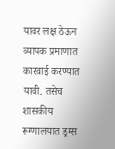यावर लक्ष ठेऊन व्यापक प्रमाणात कारवाई करण्यात यावी. तसेच शासकीय रूग्णालयात ड्रग्स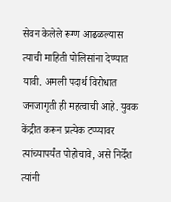सेवन केलेले रूग्ण आढळल्यास त्याची माहिती पोलिसांना देण्यात यावी. अमली पदार्थ विरोधात जनजागृती ही महत्वाची आहे. युवक केंद्रीत करून प्रत्येक टप्प्यावर त्यांच्यापर्यंत पोहोचावे, असे निर्देश त्यांनी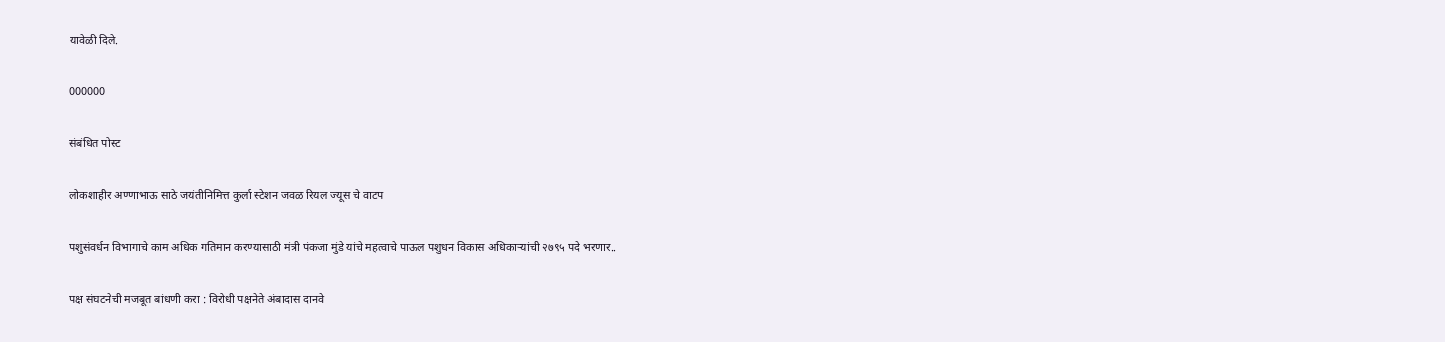यावेळी दिले.

000000

संबंधित पोस्ट

लोकशाहीर अण्णाभाऊ साठे जयंतीनिमित्त कुर्ला स्टेशन जवळ रियल ज्यूस चे वाटप

पशुसंवर्धन विभागाचे काम अधिक गतिमान करण्यासाठी मंत्री पंकजा मुंडे यांचे महत्वाचे पाऊल पशुधन विकास अधिकाऱ्यांची २७९५ पदे भरणार..

पक्ष संघटनेची मजबूत बांधणी करा : विरोधी पक्षनेते अंबादास दानवे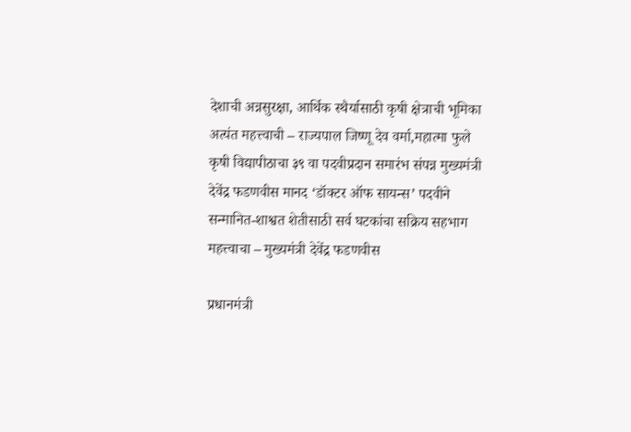देशाची अन्नसुरक्षा, आर्थिक स्थैर्यासाठी कृषी क्षेत्राची भूमिका अत्यंत महत्त्वाची – राज्यपाल जिष्णू देव वर्मा,महात्मा फुले कृषी विद्यापीठाचा ३९ वा पदवीप्रदान समारंभ संपन्न मुख्यमंत्री देवेंद्र फडणवीस मानद ‘डॉक्टर ऑफ सायन्स’ पदवीने सन्मानित-शाश्वत शेतीसाठी सर्व घटकांचा सक्रिय सहभाग महत्त्वाचा – मुख्यमंत्री देवेंद्र फडणवीस

प्रधानमंत्री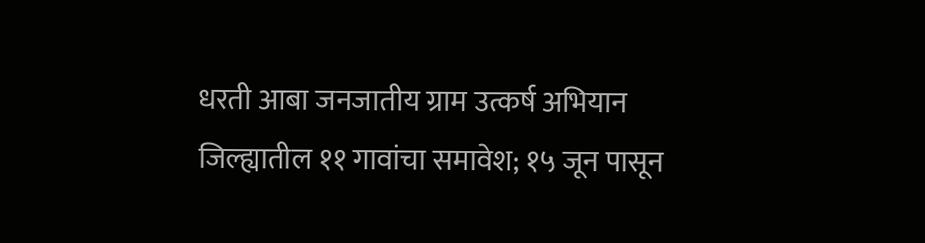धरती आबा जनजातीय ग्राम उत्कर्ष अभियान जिल्ह्यातील ११ गावांचा समावेश; १५ जून पासून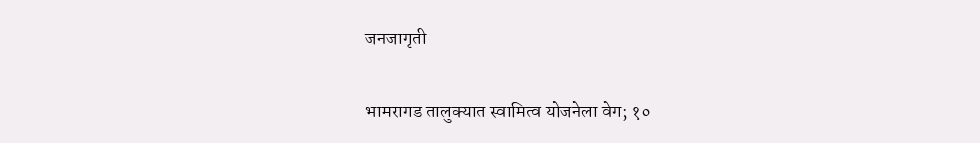जनजागृती

भामरागड तालुक्यात स्वामित्व योजनेला वेग; १०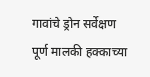गावांचे ड्रोन सर्वेक्षण पूर्ण मालकी हक्काच्या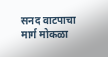सनद वाटपाचा मार्ग मोकळा